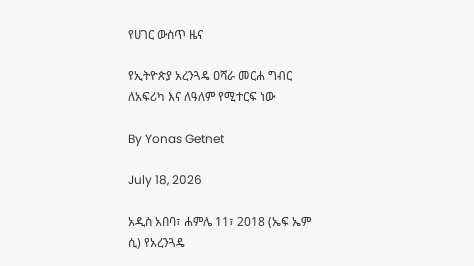የሀገር ውስጥ ዜና

የኢትዮጵያ አረንጓዴ ዐሻራ መርሐ ግብር ለአፍሪካ እና ለዓለም የሚተርፍ ነው

By Yonas Getnet

July 18, 2026

አዲስ አበባ፣ ሐምሌ 11፣ 2018 (ኤፍ ኤም ሲ) የአረንጓዴ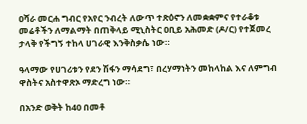ዐሻራ መርሐ ግብር የአየር ንብረት ለውጥ ተጽዕኖን ለመቋቋምና የተራቆቱ መሬቶችን ለማልማት በጠቅላይ ሚኒስትር ዐቢይ አሕመድ (ዶ/ር) የተጀመረ ታላቅ የችግኝ ተከላ ሀገራዊ እንቅስቃሴ ነው።

ዓላማው የሀገሪቱን የደን ሽፋን ማሳደግ፣ በረሃማነትን መከላከል እና ለምግብ ዋስትና አስተዋጽኦ ማድረግ ነው።

በአንድ ወቅት ከ40 በመቶ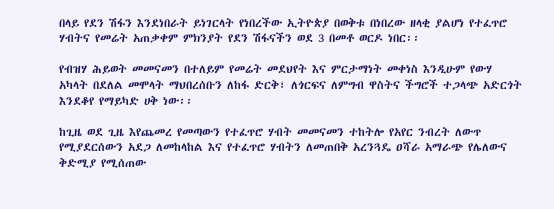በላይ የደን ሽፋን እንደነበራት ይነገርላት የነበረችው ኢትዮጵያ በወቅቱ በነበረው ዘላቂ ያልሆነ የተፈጥሮ ሃብትና የመሬት አጠቃቀም ምክንያት የደን ሽፋናችን ወደ 3 በመቶ ወርዶ ነበር፡፡

የብዝሃ ሕይወት መመናመን በተለይም የመሬት መደህየት እና ምርታማነት መቀነስ እንዲሁም የውሃ አካላት በደለል መሞላት ማህበረሰቡን ለከፋ ድርቅ፣ ለጎርፍና ለምግብ ዋስትና ችግሮች ተጋላጭ አድርጎት እንደቆየ የማይካድ ሀቅ ነው፡፡

ከጊዜ ወደ ጊዜ እየጨመረ የመጣውን የተፈጥሮ ሃብት መመናመን ተከትሎ የአየር ንብረት ለውጥ የሚያደርሰውን አደጋ ለመከላከል እና የተፈጥሮ ሃብትን ለመጠበቅ አረንጓዴ ዐሻራ አማራጭ የሌለውና ቅድሚያ የሚሰጠው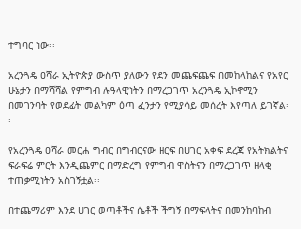ተግባር ነው፡፡

አረንጓዴ ዐሻራ ኢትዮጵያ ውስጥ ያለውን የደን መጨፍጨፍ በመከላከልና የአየር ሁኔታን በማሻሻል የምግብ ሉዓላዊነትን በማረጋገጥ አረንጓዴ ኢኮኖሚን በመገንባት የወደፊት መልካም ዕጣ ፈንታን የሚያሳይ መሰረት እየጣለ ይገኛል፡፡

የአረንጓዴ ዐሻራ መርሐ ግብር በግብርናው ዘርፍ በሀገር አቀፍ ደረጃ የአትክልትና ፍራፍሬ ምርት እንዲጨምር በማድረግ የምግብ ዋስትናን በማረጋገጥ ዘላቂ ተጠቃሚነትን አስገኝቷል፡፡

በተጨማሪም እንደ ሀገር ወጣቶችና ሴቶች ችግኝ በማፍላትና በመንከባከብ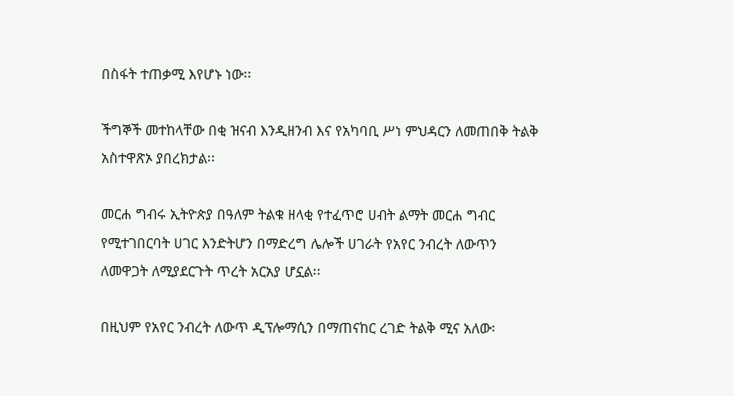በስፋት ተጠቃሚ እየሆኑ ነው፡፡

ችግኞች መተከላቸው በቂ ዝናብ እንዲዘንብ እና የአካባቢ ሥነ ምህዳርን ለመጠበቅ ትልቅ አስተዋጽኦ ያበረክታል፡፡

መርሐ ግብሩ ኢትዮጵያ በዓለም ትልቁ ዘላቂ የተፈጥሮ ሀብት ልማት መርሐ ግብር የሚተገበርባት ሀገር እንድትሆን በማድረግ ሌሎች ሀገራት የአየር ንብረት ለውጥን ለመዋጋት ለሚያደርጉት ጥረት አርአያ ሆኗል፡፡

በዚህም የአየር ንብረት ለውጥ ዲፕሎማሲን በማጠናከር ረገድ ትልቅ ሚና አለው፡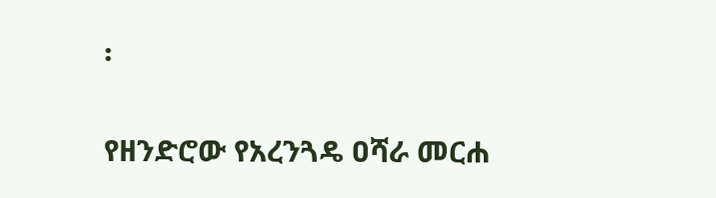፡

የዘንድሮው የአረንጓዴ ዐሻራ መርሐ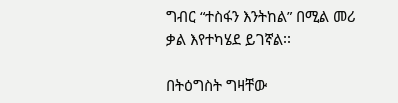ግብር “ተስፋን እንትከል” በሚል መሪ ቃል እየተካሄደ ይገኛል፡፡

በትዕግስት ግዛቸው